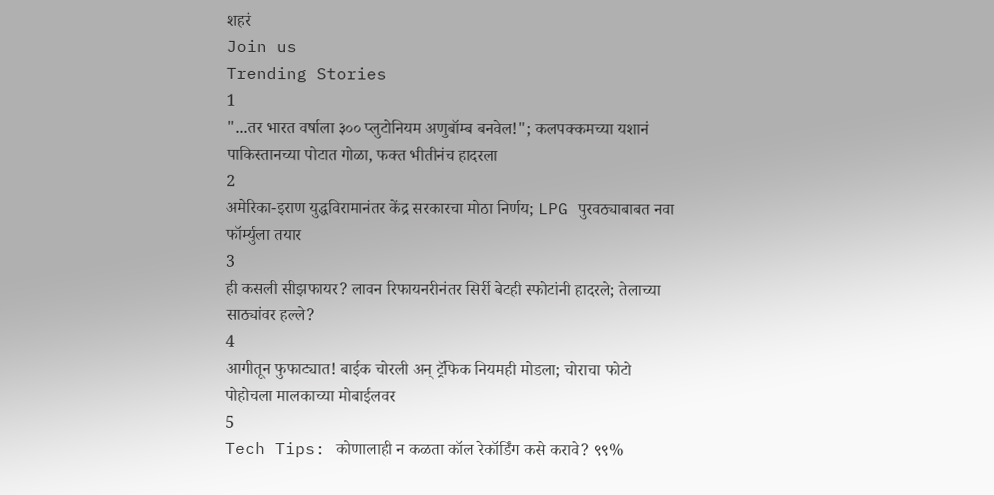शहरं
Join us
Trending Stories
1
"...तर भारत वर्षाला ३०० प्लुटोनियम अणुबॉम्ब बनवेल!"; कलपक्कमच्या यशानं पाकिस्तानच्या पोटात गोळा, फक्त भीतीनंच हादरला
2
अमेरिका-इराण युद्धविरामानंतर केंद्र सरकारचा मोठा निर्णय; LPG पुरवठ्याबाबत नवा फॉर्म्युला तयार
3
ही कसली सीझफायर? लावन रिफायनरीनंतर सिर्री बेटही स्फोटांनी हादरले; तेलाच्या साठ्यांवर हल्ले?
4
आगीतून फुफाट्यात! बाईक चोरली अन् ट्रॅफिक नियमही मोडला; चोराचा फोटो पोहोचला मालकाच्या मोबाईलवर
5
Tech Tips: कोणालाही न कळता कॉल रेकॉर्डिंग कसे करावे? ९९%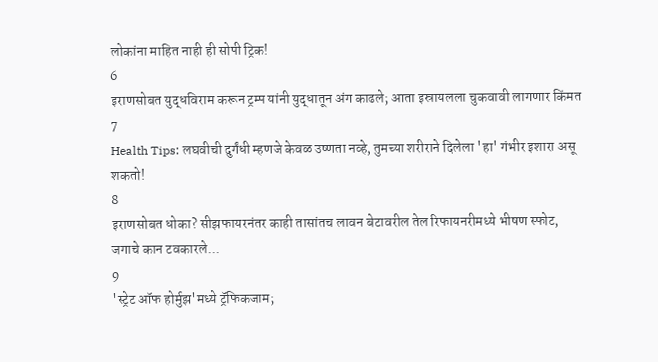लोकांना माहित नाही ही सोपी ट्रिक!
6
इराणसोबत युद्धविराम करून ट्रम्प यांनी युद्धातून अंग काढले; आता इस्रायलला चुकवावी लागणार किंमत
7
Health Tips: लघवीची दुर्गंधी म्हणजे केवळ उष्णता नव्हे, तुमच्या शरीराने दिलेला 'हा' गंभीर इशारा असू शकतो!
8
इराणसोबत धोका? सीझफायरनंतर काही तासांतच लावन बेटावरील तेल रिफायनरीमध्ये भीषण स्फोट, जगाचे कान टवकारले...
9
'स्ट्रेट ऑफ होर्मुझ'मध्ये ट्रॅफिकजाम;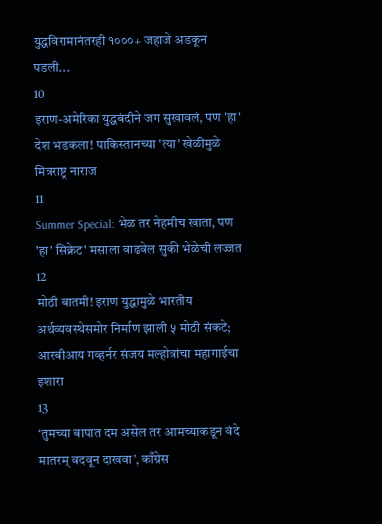युद्धविरामानंतरही १०००+ जहाजे अडकून पडली...
10
इराण-अमेरिका युद्धबंदीने जग सुखावलं, पण 'हा' देश भडकला! पाकिस्तानच्या 'त्या' खेळीमुळे मित्रराष्ट्र नाराज
11
Summer Special: भेळ तर नेहमीच खाता, पण 'हा' सिक्रेट' मसाला वाढवेल सुकी भेळेची लज्जत
12
मोठी बातमी! इराण युद्धामुळे भारतीय अर्थव्यवस्थेसमोर निर्माण झाली ५ मोठी संकटे; आरबीआय गव्हर्नर संजय मल्होत्रांचा महागाईचा इशारा
13
‘तुमच्या बापात दम असेल तर आमच्याकडून वंदे मातरम् वदवून दाखवा’, काँग्रेस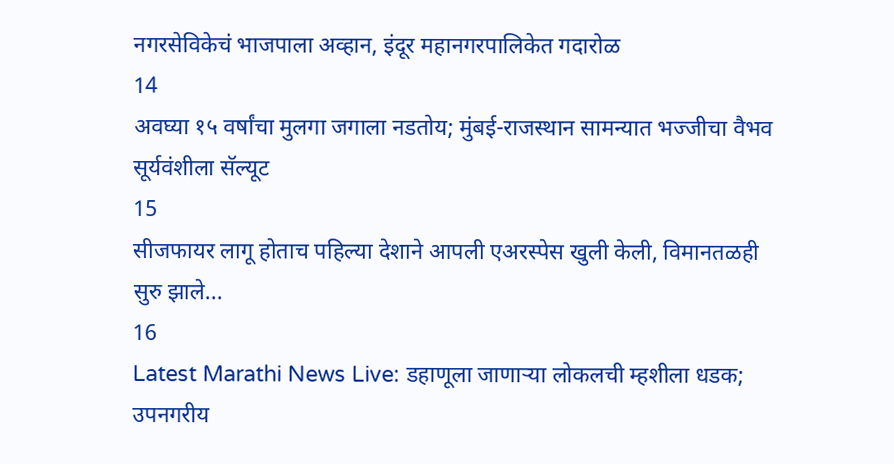नगरसेविकेचं भाजपाला अव्हान, इंदूर महानगरपालिकेत गदारोळ
14
अवघ्या १५ वर्षांचा मुलगा जगाला नडतोय; मुंबई-राजस्थान सामन्यात भज्जीचा वैभव सूर्यवंशीला सॅल्यूट
15
सीजफायर लागू होताच पहिल्या देशाने आपली एअरस्पेस खुली केली, विमानतळही सुरु झाले...
16
Latest Marathi News Live: डहाणूला जाणाऱ्या लोकलची म्हशीला धडक; उपनगरीय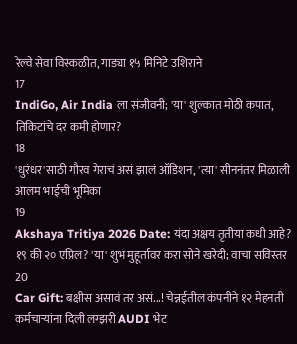रेल्वे सेवा विस्कळीत, गाड्या १५ मिनिटे उशिराने
17
IndiGo, Air India ला संजीवनी; 'या' शुल्कात मोठी कपात, तिकिटांचे दर कमी होणार?
18
'धुरंधर'साठी गौरव गेराचं असं झालं ऑडिशन, 'त्या' सीननंतर मिळाली आलम भाईची भूमिका
19
Akshaya Tritiya 2026 Date: यंदा अक्षय तृतीया कधी आहे? १९ की २० एप्रिल? 'या' शुभ मुहूर्तावर करा सोने खरेदी; वाचा सविस्तर
20
Car Gift: बक्षीस असावं तर असं...! चेन्नईतील कंपनीने १२ मेहनती कर्मचाऱ्यांना दिली लग्झरी AUDI भेट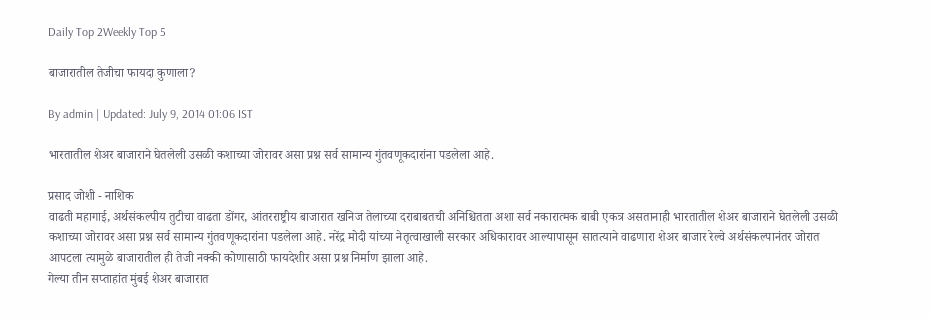Daily Top 2Weekly Top 5

बाजारातील तेजीचा फायदा कुणाला?

By admin | Updated: July 9, 2014 01:06 IST

भारतातील शेअर बाजाराने घेतलेली उसळी कशाच्या जोरावर असा प्रश्न सर्व सामान्य गुंतवणूकदारांना पडलेला आहे.

प्रसाद जोशी - नाशिक
वाढती महागाई, अर्थसंकल्पीय तुटीचा वाढता डोंगर, आंतरराष्ट्रीय बाजारात खनिज तेलाच्या दराबाबतची अनिश्चितता अशा सर्व नकारात्मक बाबी एकत्र असतानाही भारतातील शेअर बाजाराने घेतलेली उसळी कशाच्या जोरावर असा प्रश्न सर्व सामान्य गुंतवणूकदारांना पडलेला आहे. नरेंद्र मोदी यांच्या नेतृत्वाखाली सरकार अधिकारावर आल्यापासून सातत्याने वाढणारा शेअर बाजार रेल्वे अर्थसंकल्पानंतर जोरात आपटला त्यामुळे बाजारातील ही तेजी नक्की कोणासाठी फायदेशीर असा प्रश्न निर्माण झाला आहे.
गेल्या तीन सप्ताहांत मुंबई शेअर बाजारात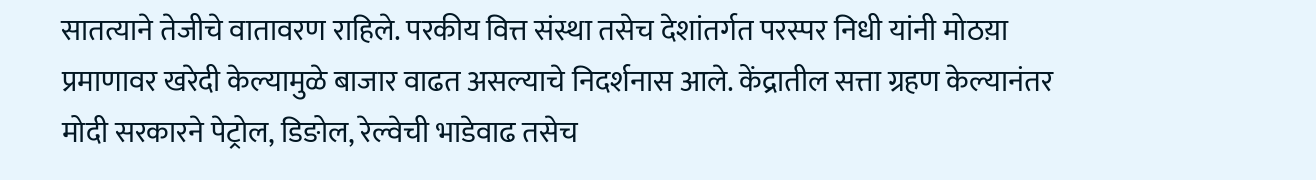सातत्याने तेजीचे वातावरण राहिले. परकीय वित्त संस्था तसेच देशांतर्गत परस्पर निधी यांनी मोठय़ा प्रमाणावर खरेदी केल्यामुळे बाजार वाढत असल्याचे निदर्शनास आले. केंद्रातील सत्ता ग्रहण केल्यानंतर मोदी सरकारने पेट्रोल, डिङोल, रेल्वेची भाडेवाढ तसेच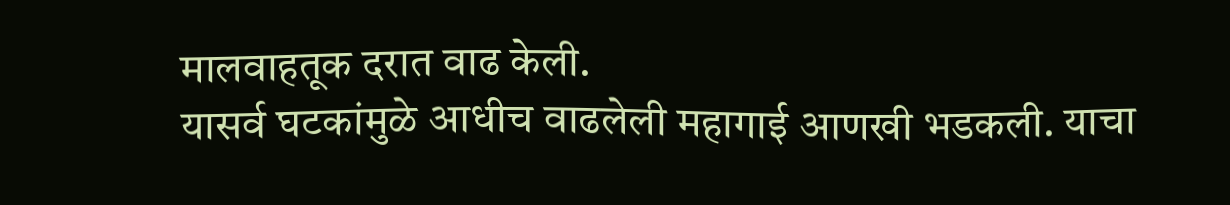मालवाहतूक दरात वाढ केली.
यासर्व घटकांमुळे आधीच वाढलेली महागाई आणखी भडकली. याचा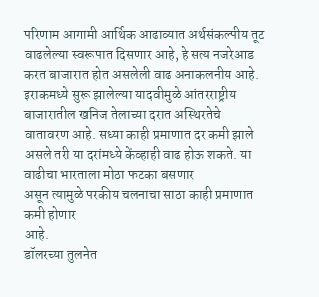परिणाम आगामी आर्थिक आढाव्यात अर्थसंकल्पीय तूट वाढलेल्या स्वरूपात दिसणार आहे, हे सत्य नजरेआड करत बाजारात होत असलेली वाढ अनाकलनीय आहे.
इराकमध्ये सुरू झालेल्या यादवीमुळे आंतरराष्ट्रीय बाजारातील खनिज तेलाच्या दरात अस्थिरतेचे वातावरण आहे. सध्या काही प्रमाणात दर कमी झाले असले तरी या दरांमध्ये केंव्हाही वाढ होऊ शकते. या वाढीचा भारताला मोठा फटका बसणार
असून त्यामुळे परकीय चलनाचा साठा काही प्रमाणात कमी होणार
आहे.
डॉलरच्या तुलनेत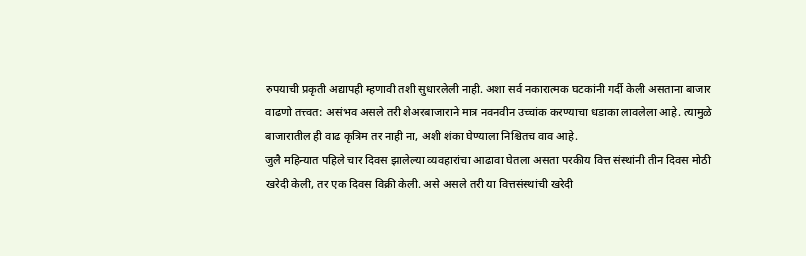रुपयाची प्रकृती अद्यापही म्हणावी तशी सुधारलेली नाही. अशा सर्व नकारात्मक घटकांनी गर्दी केली असताना बाजार वाढणो तत्त्वत: असंभव असले तरी शेअरबाजाराने मात्र नवनवीन उच्चांक करण्याचा धडाका लावलेला आहे. त्यामुळे बाजारातील ही वाढ कृत्रिम तर नाही ना, अशी शंका घेण्याला निश्चितच वाव आहे.
जुलै महिन्यात पहिले चार दिवस झालेल्या व्यवहारांचा आढावा घेतला असता परकीय वित्त संस्थांनी तीन दिवस मोठी खरेदी केली, तर एक दिवस विक्री केली. असे असले तरी या वित्तसंस्थांची खरेदी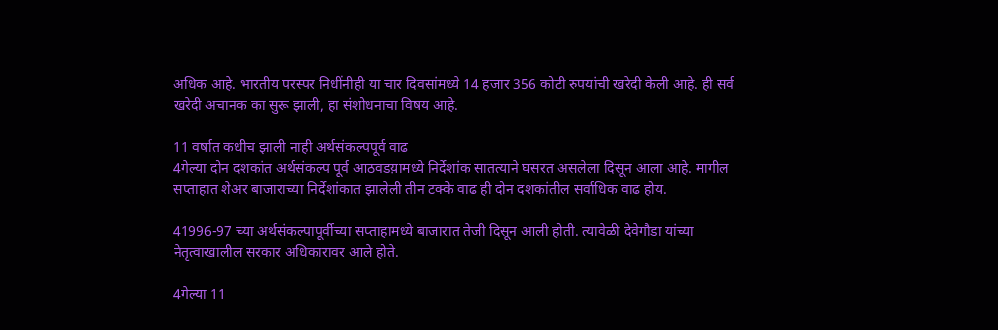अधिक आहे. भारतीय परस्पर निधींनीही या चार दिवसांमध्ये 14 हजार 356 कोटी रुपयांची खरेदी केली आहे. ही सर्व खरेदी अचानक का सुरू झाली, हा संशोधनाचा विषय आहे.

11 वर्षात कधीच झाली नाही अर्थसंकल्पपूर्व वाढ
4गेल्या दोन दशकांत अर्थसंकल्प पूर्व आठवडय़ामध्ये निर्देशांक सातत्याने घसरत असलेला दिसून आला आहे. मागील सप्ताहात शेअर बाजाराच्या निर्देशांकात झालेली तीन टक्के वाढ ही दोन दशकांतील सर्वाधिक वाढ होय.

41996-97 च्या अर्थसंकल्पापूर्वीच्या सप्ताहामध्ये बाजारात तेजी दिसून आली होती. त्यावेळी देवेगौडा यांच्या नेतृत्वाखालील सरकार अधिकारावर आले होते.

4गेल्या 11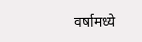वर्षामध्ये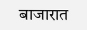बाजारात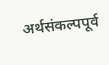अर्थसंकल्पपूर्व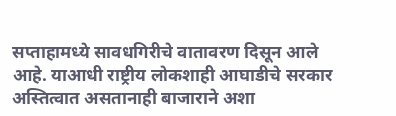सप्ताहामध्ये सावधगिरीचे वातावरण दिसून आले आहे. याआधी राष्ट्रीय लोकशाही आघाडीचे सरकार अस्तित्वात असतानाही बाजाराने अशा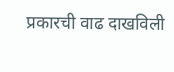प्रकारची वाढ दाखविली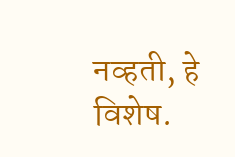नव्हती, हे विशेष.